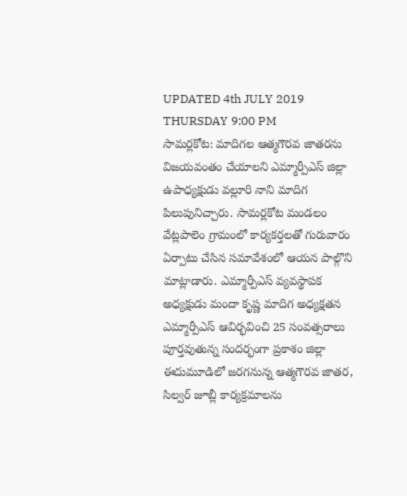UPDATED 4th JULY 2019 THURSDAY 9:00 PM
సామర్లకోట: మాదిగల ఆత్మగౌరవ జాతరను విజయవంతం చేయాలని ఎమ్మార్పీఎస్ జిల్లా ఉపాధ్యక్షుడు వల్లూరి నాని మాదిగ పిలుపునిచ్చారు. సామర్లకోట మండలం వేట్లపాలెం గ్రామంలో కార్యకర్తలతో గురువారం ఏర్పాటు చేసిన సమావేశంలో ఆయన పాల్గొని మాట్లాడారు. ఎమ్మార్పీఎస్ వ్యవస్థాపక అధ్యక్షుడు మందా కృష్ణ మాదిగ అధ్యక్షతన ఎమ్మార్పీఎస్ ఆవిర్భవించి 25 సంవత్సరాలు పూర్తవుతున్న సందర్భంగా ప్రకాశం జిల్లా ఈదుమూడిలో జరగనున్న ఆత్మగౌరవ జాతర, సిల్వర్ జూబ్లీ కార్యక్రమాలను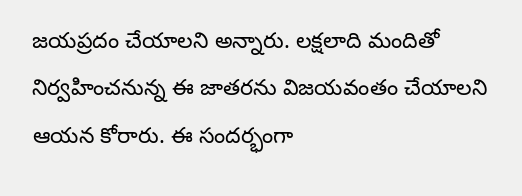జయప్రదం చేయాలని అన్నారు. లక్షలాది మందితో నిర్వహించనున్న ఈ జాతరను విజయవంతం చేయాలని ఆయన కోరారు. ఈ సందర్భంగా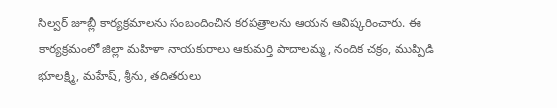సిల్వర్ జూబ్లీ కార్యక్రమాలను సంబందించిన కరపత్రాలను ఆయన ఆవిష్కరించారు. ఈ కార్యక్రమంలో జిల్లా మహిళా నాయకురాలు ఆకుమర్తి పాదాలమ్మ, నందిక చక్రం, ముప్పిడి భూలక్ష్మి, మహేష్, శ్రీను, తదితరులు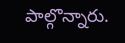పాల్గొన్నారు.